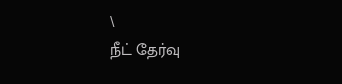\
நீட் தேர்வு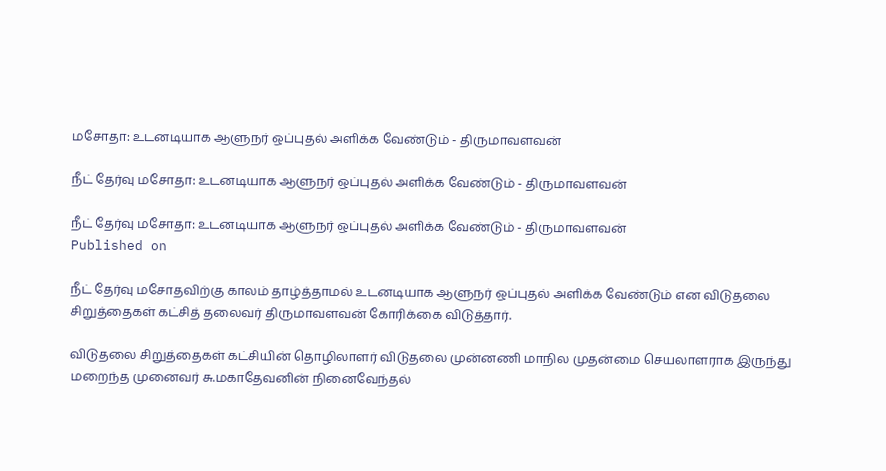மசோதா: உடனடியாக ஆளுநர் ஒப்புதல் அளிக்க வேண்டும் - திருமாவளவன்

நீட் தேர்வு மசோதா: உடனடியாக ஆளுநர் ஒப்புதல் அளிக்க வேண்டும் - திருமாவளவன்

நீட் தேர்வு மசோதா: உடனடியாக ஆளுநர் ஒப்புதல் அளிக்க வேண்டும் - திருமாவளவன்
Published on

நீட் தேர்வு மசோதவிற்கு காலம் தாழ்த்தாமல் உடனடியாக ஆளுநர் ஒப்புதல் அளிக்க வேண்டும் என விடுதலை சிறுத்தைகள் கட்சித் தலைவர் திருமாவளவன் கோரிக்கை விடுத்தார்.

விடுதலை சிறுத்தைகள் கட்சியின் தொழிலாளர் விடுதலை முன்னணி மாநில முதன்மை செயலாளராக இருந்து மறைந்த முனைவர் சு.மகாதேவனின் நினைவேந்தல்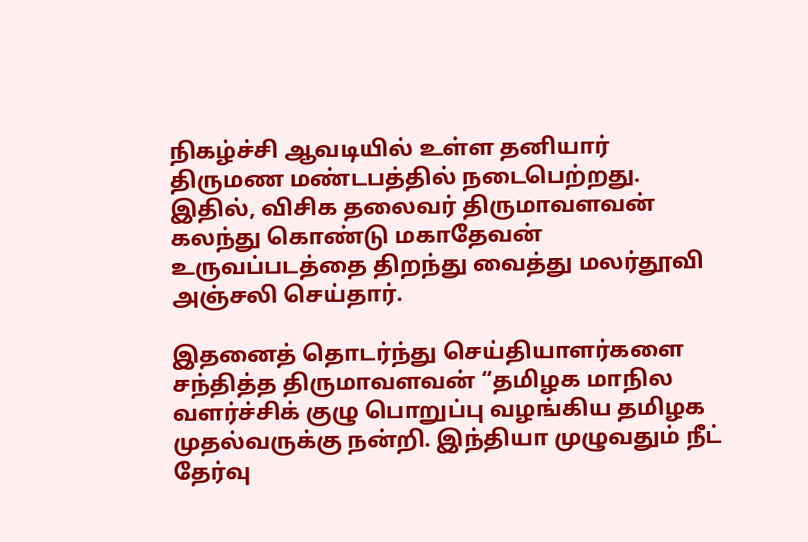நிகழ்ச்சி ஆவடியில் உள்ள தனியார் திருமண மண்டபத்தில் நடைபெற்றது. இதில், விசிக தலைவர் திருமாவளவன் கலந்து கொண்டு மகாதேவன் உருவப்படத்தை திறந்து வைத்து மலர்தூவி அஞ்சலி செய்தார்.

இதனைத் தொடர்ந்து செய்தியாளர்களை சந்தித்த திருமாவளவன் “தமிழக மாநில வளர்ச்சிக் குழு பொறுப்பு வழங்கிய தமிழக முதல்வருக்கு நன்றி. இந்தியா முழுவதும் நீட் தேர்வு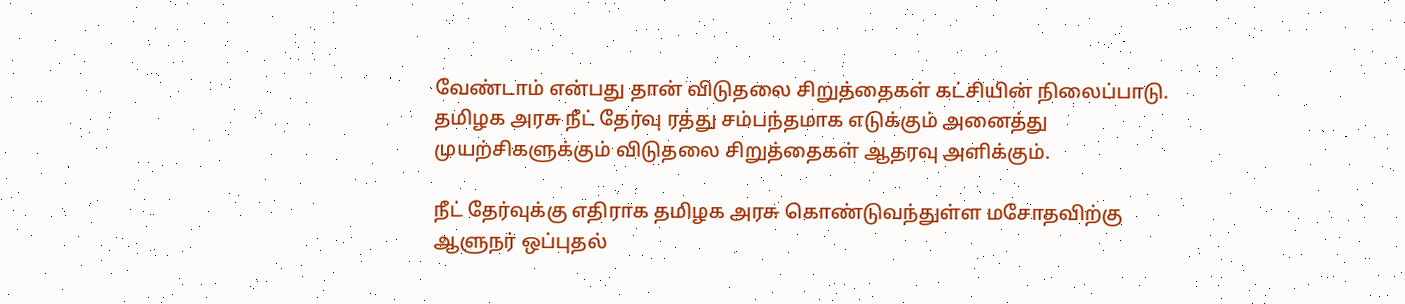வேண்டாம் என்பது தான் விடுதலை சிறுத்தைகள் கட்சியின் நிலைப்பாடு. தமிழக அரசு நீட் தேர்வு ரத்து சம்பந்தமாக எடுக்கும் அனைத்து முயற்சிகளுக்கும் விடுதலை சிறுத்தைகள் ஆதரவு அளிக்கும்.

நீட் தேர்வுக்கு எதிராக தமிழக அரசு கொண்டுவந்துள்ள மசோதவிற்கு ஆளுநர் ஒப்புதல்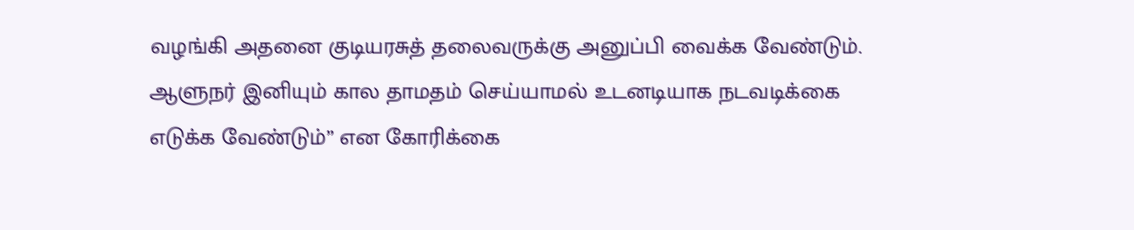வழங்கி அதனை குடியரசுத் தலைவருக்கு அனுப்பி வைக்க வேண்டும். ஆளுநர் இனியும் கால தாமதம் செய்யாமல் உடனடியாக நடவடிக்கை எடுக்க வேண்டும்” என கோரிக்கை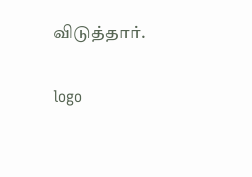விடுத்தார்.

logo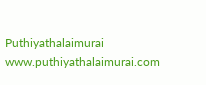Puthiyathalaimurai
www.puthiyathalaimurai.com